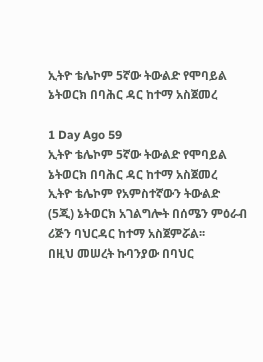ኢትዮ ቴሌኮም 5ኛው ትውልድ የሞባይል ኔትወርክ በባሕር ዳር ከተማ አስጀመረ

1 Day Ago 59
ኢትዮ ቴሌኮም 5ኛው ትውልድ የሞባይል ኔትወርክ በባሕር ዳር ከተማ አስጀመረ
ኢትዮ ቴሌኮም የአምስተኛውን ትውልድ (5ጂ) ኔትወርክ አገልግሎት በሰሜን ምዕራብ ሪጅን ባህርዳር ከተማ አስጀምሯል፡፡
በዚህ መሠረት ኩባንያው በባህር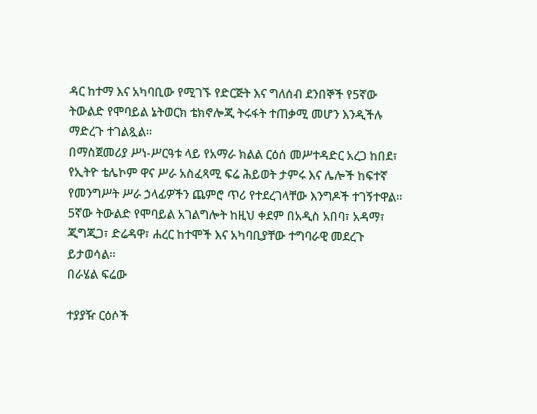ዳር ከተማ እና አካባቢው የሚገኙ የድርጅት እና ግለሰብ ደንበኞች የ5ኛው ትውልድ የሞባይል ኔትወርክ ቴክኖሎጂ ትሩፋት ተጠቃሚ መሆን እንዲችሉ ማድረጉ ተገልጿል፡፡
በማስጀመሪያ ሥነ-ሥርዓቱ ላይ የአማራ ክልል ርዕሰ መሥተዳድር አረጋ ከበደ፣ የኢትዮ ቴሌኮም ዋና ሥራ አስፈጻሚ ፍሬ ሕይወት ታምሩ እና ሌሎች ከፍተኛ የመንግሥት ሥራ ኃላፊዎችን ጨምሮ ጥሪ የተደረገላቸው እንግዶች ተገኝተዋል።
5ኛው ትውልድ የሞባይል አገልግሎት ከዚህ ቀደም በአዲስ አበባ፣ አዳማ፣ ጂግጂጋ፣ ድሬዳዋ፣ ሐረር ከተሞች እና አካባቢያቸው ተግባራዊ መደረጉ ይታወሳል፡፡
በራሄል ፍሬው

ተያያዥ ርዕሶች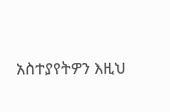አስተያየትዎን እዚህ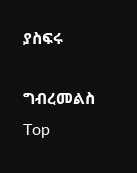ያስፍሩ

ግብረመልስ
Top